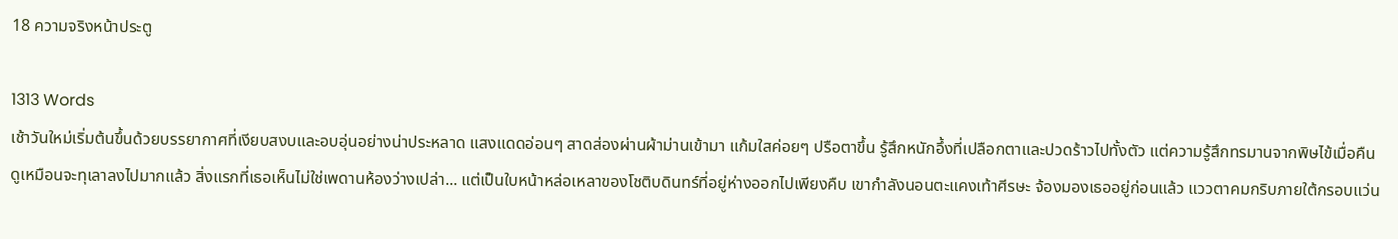18 ความจริงหน้าประตู

1313 Words
เช้าวันใหม่เริ่มต้นขึ้นด้วยบรรยากาศที่เงียบสงบและอบอุ่นอย่างน่าประหลาด แสงแดดอ่อนๆ สาดส่องผ่านผ้าม่านเข้ามา แก้มใสค่อยๆ ปรือตาขึ้น รู้สึกหนักอึ้งที่เปลือกตาและปวดร้าวไปทั้งตัว แต่ความรู้สึกทรมานจากพิษไข้เมื่อคืนดูเหมือนจะทุเลาลงไปมากแล้ว สิ่งแรกที่เธอเห็นไม่ใช่เพดานห้องว่างเปล่า... แต่เป็นใบหน้าหล่อเหลาของโชติบดินทร์ที่อยู่ห่างออกไปเพียงคืบ เขากำลังนอนตะแคงเท้าศีรษะ จ้องมองเธออยู่ก่อนแล้ว แววตาคมกริบภายใต้กรอบแว่น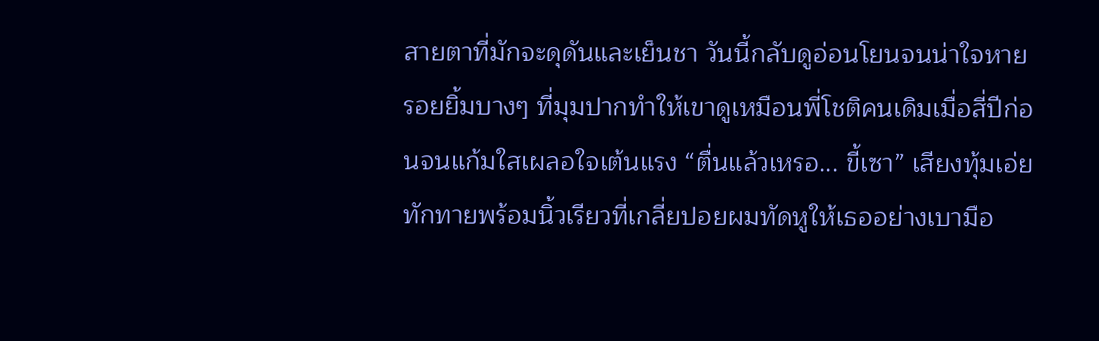สายตาที่มักจะดุดันและเย็นชา วันนี้กลับดูอ่อนโยนจนน่าใจหาย รอยยิ้มบางๆ ที่มุมปากทำให้เขาดูเหมือนพี่โชติคนเดิมเมื่อสี่ปีก่อนจนแก้มใสเผลอใจเต้นแรง “ตื่นแล้วเหรอ... ขี้เซา” เสียงทุ้มเอ่ยทักทายพร้อมนิ้วเรียวที่เกลี่ยปอยผมทัดหูให้เธออย่างเบามือ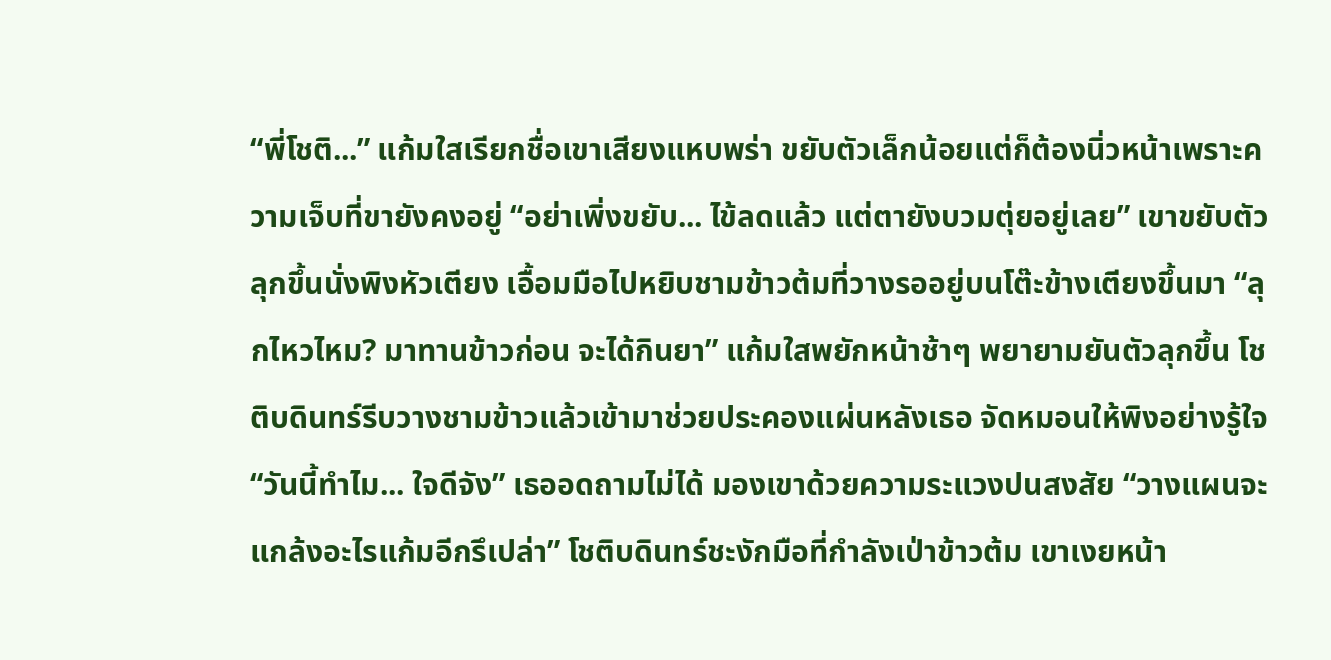“พี่โชติ...” แก้มใสเรียกชื่อเขาเสียงแหบพร่า ขยับตัวเล็กน้อยแต่ก็ต้องนิ่วหน้าเพราะความเจ็บที่ขายังคงอยู่ “อย่าเพิ่งขยับ... ไข้ลดแล้ว แต่ตายังบวมตุ่ยอยู่เลย” เขาขยับตัวลุกขึ้นนั่งพิงหัวเตียง เอื้อมมือไปหยิบชามข้าวต้มที่วางรออยู่บนโต๊ะข้างเตียงขึ้นมา “ลุกไหวไหม? มาทานข้าวก่อน จะได้กินยา” แก้มใสพยักหน้าช้าๆ พยายามยันตัวลุกขึ้น โชติบดินทร์รีบวางชามข้าวแล้วเข้ามาช่วยประคองแผ่นหลังเธอ จัดหมอนให้พิงอย่างรู้ใจ “วันนี้ทำไม... ใจดีจัง” เธออดถามไม่ได้ มองเขาด้วยความระแวงปนสงสัย “วางแผนจะแกล้งอะไรแก้มอีกรึเปล่า” โชติบดินทร์ชะงักมือที่กำลังเป่าข้าวต้ม เขาเงยหน้า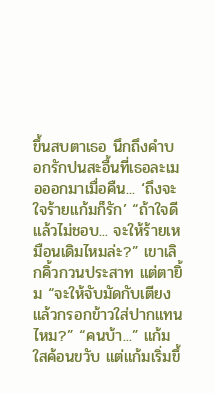ขึ้นสบตาเธอ นึกถึงคำบอกรักปนสะอื้นที่เธอละเมอออกมาเมื่อคืน... ‘ถึงจะใจร้ายแก้มก็รัก’ “ถ้าใจดีแล้วไม่ชอบ... จะให้ร้ายเหมือนเดิมไหมล่ะ?” เขาเลิกคิ้วกวนประสาท แต่ตายิ้ม “จะให้จับมัดกับเตียงแล้วกรอกข้าวใส่ปากแทนไหม?” “คนบ้า...” แก้มใสค้อนขวับ แต่แก้มเริ่มขึ้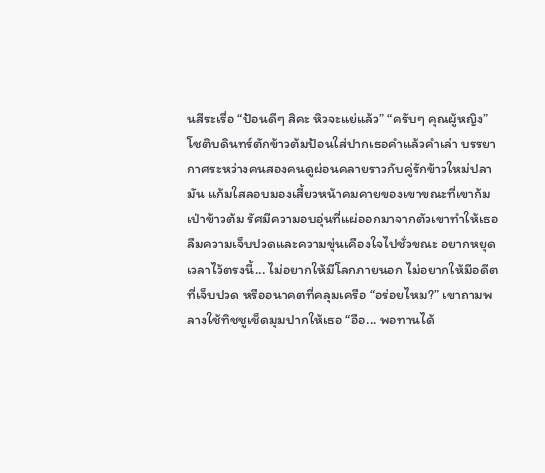นสีระเรื่อ “ป้อนดีๆ สิคะ หิวจะแย่แล้ว” “ครับๆ คุณผู้หญิง” โชติบดินทร์ตักข้าวต้มป้อนใส่ปากเธอคำแล้วคำเล่า บรรยากาศระหว่างคนสองคนดูผ่อนคลายราวกับคู่รักข้าวใหม่ปลามัน แก้มใสลอบมองเสี้ยวหน้าคมคายของเขาขณะที่เขาก้มเป่าข้าวต้ม รัศมีความอบอุ่นที่แผ่ออกมาจากตัวเขาทำให้เธอลืมความเจ็บปวดและความขุ่นเคืองใจไปชั่วขณะ อยากหยุดเวลาไว้ตรงนี้... ไม่อยากให้มีโลกภายนอก ไม่อยากให้มีอดีตที่เจ็บปวด หรืออนาคตที่คลุมเครือ “อร่อยไหม?” เขาถามพลางใช้ทิชชูเช็ดมุมปากให้เธอ “อือ... พอทานได้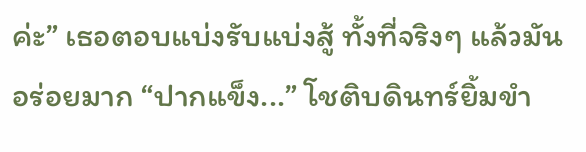ค่ะ” เธอตอบแบ่งรับแบ่งสู้ ทั้งที่จริงๆ แล้วมันอร่อยมาก “ปากแข็ง...” โชติบดินทร์ยิ้มขำ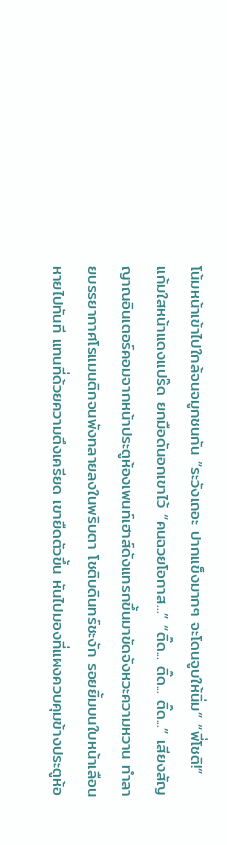โน้มหน้าเข้าไปใกล้จนจมูกชนกัน “ระวังเถอะ ปากแข็งมากๆ จะโดนจูบให้นิ่ม” “พี่โชติ!” แก้มใสหน้าแดงแปร๊ด ยกมือดันอกเขาไว้ “คนฉวยโอกาส...” “ติ๊ด... ติ๊ด... ติ๊ด...” เสียงสัญญาณอินเตอร์คอมจากหน้าประตูห้องเพนท์เฮาส์ดังแทรกขึ้นมาขัดจังหวะความหวาน ทำลายบรรยากาศโรแมนติกจนพังทลายลงในพริบตา โชติบดินทร์ชะงัก รอยยิ้มบนใบหน้าเลือนหายไปทันที แทนที่ด้วยความตึงเครียด เขายืดตัวขึ้น หันไปมองที่แผงควบคุมข้างประตูห้อ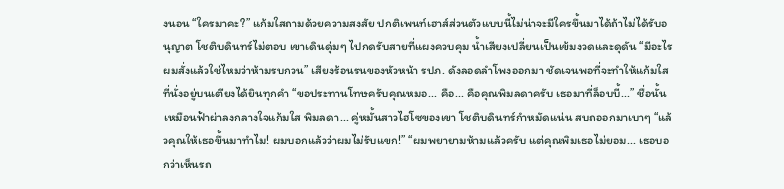งนอน “ใครมาคะ?” แก้มใสถามด้วยความสงสัย ปกติเพนท์เฮาส์ส่วนตัวแบบนี้ไม่น่าจะมีใครขึ้นมาได้ถ้าไม่ได้รับอนุญาต โชติบดินทร์ไม่ตอบ เขาเดินดุ่มๆ ไปกดรับสายที่แผงควบคุม น้ำเสียงเปลี่ยนเป็นเข้มงวดและดุดัน “มีอะไร ผมสั่งแล้วใช่ไหมว่าห้ามรบกวน” เสียงร้อนรนของหัวหน้า รปภ. ดังลอดลำโพงออกมา ชัดเจนพอที่จะทำให้แก้มใสที่นั่งอยู่บนเตียงได้ยินทุกคำ “ขอประทานโทษครับคุณหมอ... คือ... คือคุณพิมลดาครับ เธอมาที่ล็อบบี้...” ชื่อนั้นเหมือนฟ้าผ่าลงกลางใจแก้มใส พิมลดา... คู่หมั้นสาวไฮโซของเขา โชติบดินทร์กำหมัดแน่น สบถออกมาเบาๆ “แล้วคุณให้เธอขึ้นมาทำไม! ผมบอกแล้วว่าผมไม่รับแขก!” “ผมพยายามห้ามแล้วครับ แต่คุณพิมเธอไม่ยอม... เธอบอกว่าเห็นรถ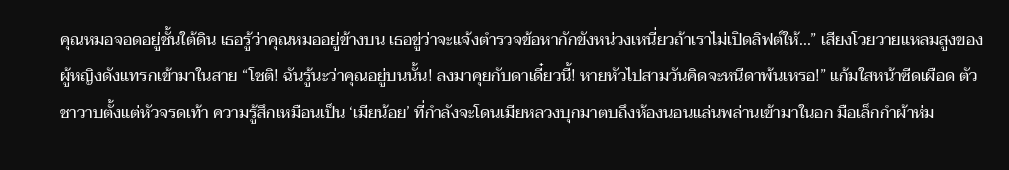คุณหมอจอดอยู่ชั้นใต้ดิน เธอรู้ว่าคุณหมออยู่ข้างบน เธอขู่ว่าจะแจ้งตำรวจข้อหากักขังหน่วงเหนี่ยวถ้าเราไม่เปิดลิฟต์ให้...” เสียงโวยวายแหลมสูงของผู้หญิงดังแทรกเข้ามาในสาย “โชติ! ฉันรู้นะว่าคุณอยู่บนนั้น! ลงมาคุยกับดาเดี๋ยวนี้! หายหัวไปสามวันคิดจะหนีดาพ้นเหรอ!” แก้มใสหน้าซีดเผือด ตัวชาวาบตั้งแต่หัวจรดเท้า ความรู้สึกเหมือนเป็น ‘เมียน้อย’ ที่กำลังจะโดนเมียหลวงบุกมาตบถึงห้องนอนแล่นพล่านเข้ามาในอก มือเล็กกำผ้าห่ม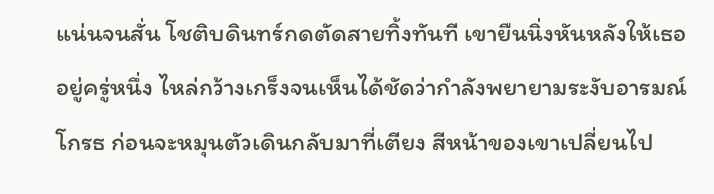แน่นจนสั่น โชติบดินทร์กดตัดสายทิ้งทันที เขายืนนิ่งหันหลังให้เธออยู่ครู่หนึ่ง ไหล่กว้างเกร็งจนเห็นได้ชัดว่ากำลังพยายามระงับอารมณ์โกรธ ก่อนจะหมุนตัวเดินกลับมาที่เตียง สีหน้าของเขาเปลี่ยนไป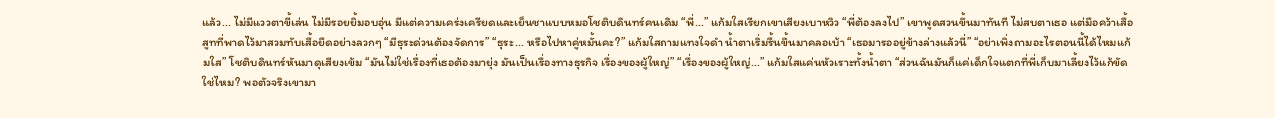แล้ว... ไม่มีแววตาขี้เล่น ไม่มีรอยยิ้มอบอุ่น มีแต่ความเคร่งเครียดและเย็นชาแบบหมอโชติบดินทร์คนเดิม “พี่...” แก้มใสเรียกเขาเสียงเบาหวิว “พี่ต้องลงไป” เขาพูดสวนขึ้นมาทันที ไม่สบตาเธอ แต่มือคว้าเสื้อสูทที่พาดไว้มาสวมทับเสื้อยืดอย่างลวกๆ “มีธุระด่วนต้องจัดการ” “ธุระ... หรือไปหาคู่หมั้นคะ?” แก้มใสถามแทงใจดำ น้ำตาเริ่มรื้นขึ้นมาคลอเบ้า “เธอมารออยู่ข้างล่างแล้วนี่” “อย่าเพิ่งถามอะไรตอนนี้ได้ไหมแก้มใส” โชติบดินทร์หันมาดุเสียงเข้ม “มันไม่ใช่เรื่องที่เธอต้องมายุ่ง มันเป็นเรื่องทางธุรกิจ เรื่องของผู้ใหญ่” “เรื่องของผู้ใหญ่...” แก้มใสแค่นหัวเราะทั้งน้ำตา “ส่วนฉันมันก็แค่เด็กใจแตกที่พี่เก็บมาเลี้ยงไว้แก้ขัดใช่ไหม? พอตัวจริงเขามา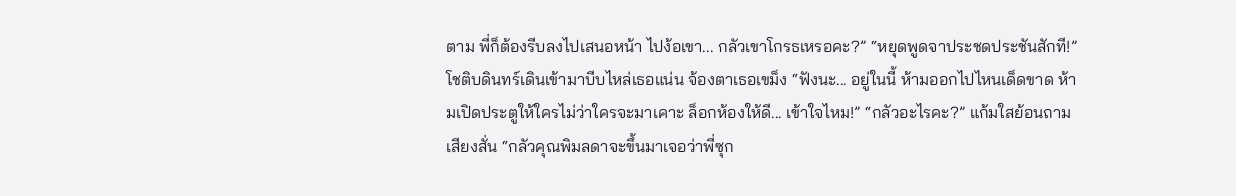ตาม พี่ก็ต้องรีบลงไปเสนอหน้า ไปง้อเขา... กลัวเขาโกรธเหรอคะ?” “หยุดพูดจาประชดประชันสักที!” โชติบดินทร์เดินเข้ามาบีบไหล่เธอแน่น จ้องตาเธอเขม็ง “ฟังนะ... อยู่ในนี้ ห้ามออกไปไหนเด็ดขาด ห้ามเปิดประตูให้ใครไม่ว่าใครจะมาเคาะ ล็อกห้องให้ดี... เข้าใจไหม!” “กลัวอะไรคะ?” แก้มใสย้อนถามเสียงสั่น “กลัวคุณพิมลดาจะขึ้นมาเจอว่าพี่ซุก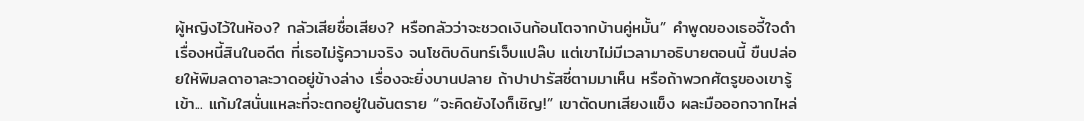ผู้หญิงไว้ในห้อง? กลัวเสียชื่อเสียง? หรือกลัวว่าจะชวดเงินก้อนโตจากบ้านคู่หมั้น” คำพูดของเธอจี้ใจดำเรื่องหนี้สินในอดีต ที่เธอไม่รู้ความจริง จนโชติบดินทร์เจ็บแปล๊บ แต่เขาไม่มีเวลามาอธิบายตอนนี้ ขืนปล่อยให้พิมลดาอาละวาดอยู่ข้างล่าง เรื่องจะยิ่งบานปลาย ถ้าปาปารัสซี่ตามมาเห็น หรือถ้าพวกศัตรูของเขารู้เข้า... แก้มใสนั่นแหละที่จะตกอยู่ในอันตราย “จะคิดยังไงก็เชิญ!” เขาตัดบทเสียงแข็ง ผละมือออกจากไหล่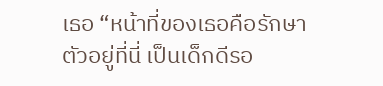เธอ “หน้าที่ของเธอคือรักษาตัวอยู่ที่นี่ เป็นเด็กดีรอ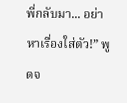พี่กลับมา... อย่าหาเรื่องใส่ตัว!” พูดจ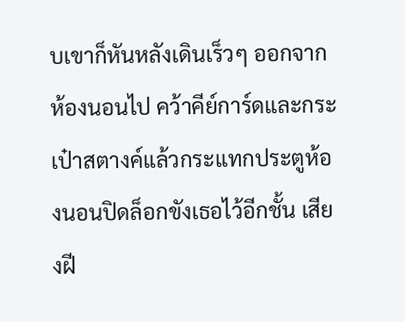บเขาก็หันหลังเดินเร็วๆ ออกจากห้องนอนไป คว้าคีย์การ์ดและกระเป๋าสตางค์แล้วกระแทกประตูห้องนอนปิดล็อกขังเธอไว้อีกชั้น เสียงฝี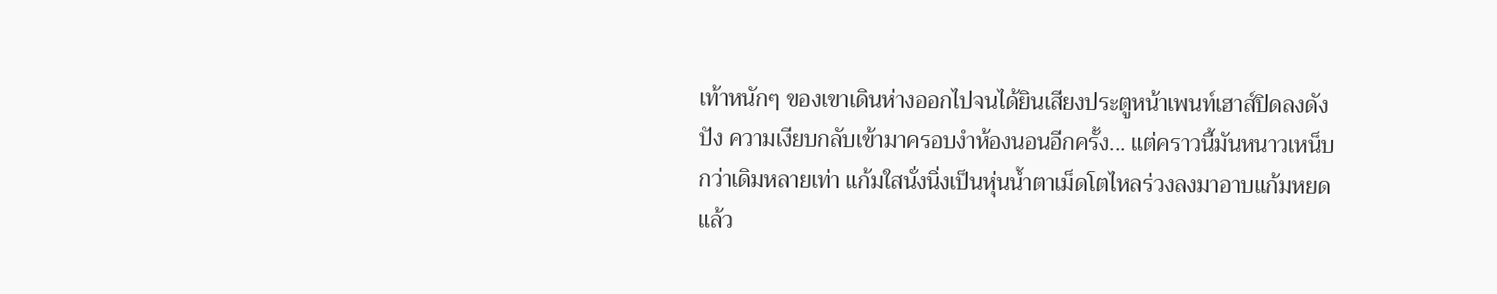เท้าหนักๆ ของเขาเดินห่างออกไปจนได้ยินเสียงประตูหน้าเพนท์เฮาส์ปิดลงดังปัง ความเงียบกลับเข้ามาครอบงำห้องนอนอีกครั้ง... แต่คราวนี้มันหนาวเหน็บกว่าเดิมหลายเท่า แก้มใสนั่งนิ่งเป็นหุ่นน้ำตาเม็ดโตไหลร่วงลงมาอาบแก้มหยดแล้ว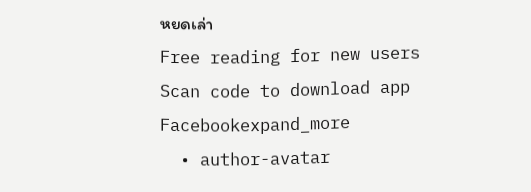หยดเล่า
Free reading for new users
Scan code to download app
Facebookexpand_more
  • author-avatar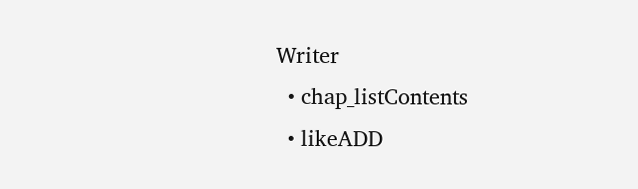Writer
  • chap_listContents
  • likeADD